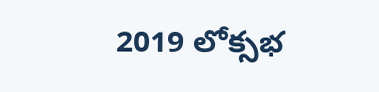2019 లోక్సభ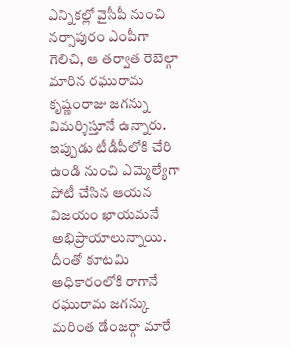ఎన్నికల్లో వైసీపీ నుంచి నర్సాపురం ఎంపీగా గెలిచి, ఆ తర్వాత రెబెల్గా మారిన రఘురామ కృష్ణంరాజు జగన్ను విమర్శిస్తూనే ఉన్నారు. ఇప్పుడు టీడీపీలోకి చేరి ఉండి నుంచి ఎమ్మెల్యేగా పోటీ చేసిన ఆయన విజయం ఖాయమనే అభిప్రాయాలున్నాయి. దీంతో కూటమి అధికారంలోకి రాగానే రఘురామ జగన్కు మరింత డేంజర్గా మారే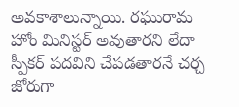అవకాశాలున్నాయి. రఘురామ హోం మినిస్టర్ అవుతారని లేదా స్పీకర్ పదవిని చేపడతారనే చర్చ జోరుగా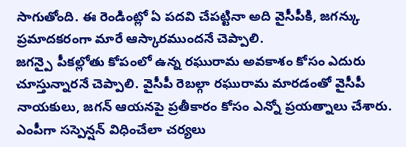సాగుతోంది. ఈ రెండింట్లో ఏ పదవి చేపట్టినా అది వైసీపీకి, జగన్కు ప్రమాదకరంగా మారే ఆస్కారముందనే చెప్పాలి.
జగన్పై పీకల్లోతు కోపంలో ఉన్న రఘురామ అవకాశం కోసం ఎదురు చూస్తున్నారనే చెప్పాలి. వైసీపీ రెబల్గా రఘురామ మారడంతో వైసీపీ నాయకులు, జగన్ ఆయనపై ప్రతీకారం కోసం ఎన్నో ప్రయత్నాలు చేశారు. ఎంపీగా సస్పెన్షన్ విధించేలా చర్యలు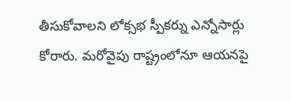తీసుకోవాలని లోక్సభ స్పీకర్ను ఎన్నోసార్లు కోరారు. మరోవైపు రాష్ట్రంలోనూ ఆయనపై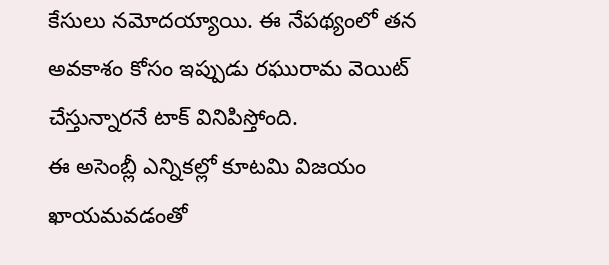కేసులు నమోదయ్యాయి. ఈ నేపథ్యంలో తన అవకాశం కోసం ఇప్పుడు రఘురామ వెయిట్ చేస్తున్నారనే టాక్ వినిపిస్తోంది.
ఈ అసెంబ్లీ ఎన్నికల్లో కూటమి విజయం ఖాయమవడంతో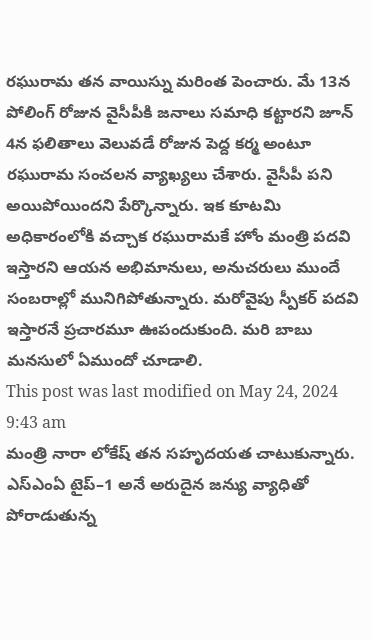రఘురామ తన వాయిస్ను మరింత పెంచారు. మే 13న పోలింగ్ రోజున వైసీపీకి జనాలు సమాధి కట్టారని జూన్ 4న ఫలితాలు వెలువడే రోజున పెద్ద కర్మ అంటూ రఘురామ సంచలన వ్యాఖ్యలు చేశారు. వైసీపీ పని అయిపోయిందని పేర్కొన్నారు. ఇక కూటమి అధికారంలోకి వచ్చాక రఘురామకే హోం మంత్రి పదవి ఇస్తారని ఆయన అభిమానులు, అనుచరులు ముందే సంబరాల్లో మునిగిపోతున్నారు. మరోవైపు స్పీకర్ పదవి ఇస్తారనే ప్రచారమూ ఊపందుకుంది. మరి బాబు మనసులో ఏముందో చూడాలి.
This post was last modified on May 24, 2024 9:43 am
మంత్రి నారా లోకేష్ తన సహృదయత చాటుకున్నారు. ఎస్ఎంఏ టైప్–1 అనే అరుదైన జన్యు వ్యాధితో పోరాడుతున్న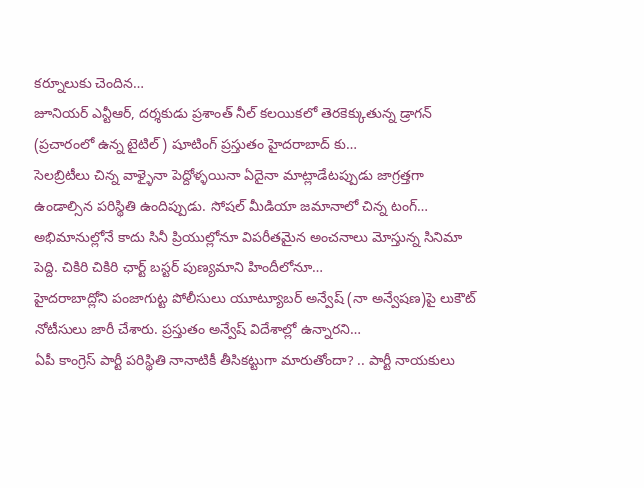కర్నూలుకు చెందిన…
జూనియర్ ఎన్టీఆర్, దర్శకుడు ప్రశాంత్ నీల్ కలయికలో తెరకెక్కుతున్న డ్రాగన్ (ప్రచారంలో ఉన్న టైటిల్) షూటింగ్ ప్రస్తుతం హైదరాబాద్ కు…
సెలబ్రిటీలు చిన్న వాళ్ళైనా పెద్దోళ్ళయినా ఏదైనా మాట్లాడేటప్పుడు జాగ్రత్తగా ఉండాల్సిన పరిస్థితి ఉందిప్పుడు. సోషల్ మీడియా జమానాలో చిన్న టంగ్…
అభిమానుల్లోనే కాదు సినీ ప్రియుల్లోనూ విపరీతమైన అంచనాలు మోస్తున్న సినిమా పెద్ది. చికిరి చికిరి ఛార్ట్ బస్టర్ పుణ్యమాని హిందీలోనూ…
హైదరాబాద్లోని పంజాగుట్ట పోలీసులు యూట్యూబర్ అన్వేష్ (నా అన్వేషణ)పై లుకౌట్ నోటీసులు జారీ చేశారు. ప్రస్తుతం అన్వేష్ విదేశాల్లో ఉన్నారని…
ఏపీ కాంగ్రెస్ పార్టీ పరిస్థితి నానాటికీ తీసికట్టుగా మారుతోందా? .. పార్టీ నాయకులు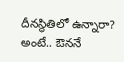దీనస్థితిలో ఉన్నారా? అంటే.. ఔననే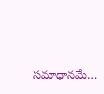సమాధానమే…